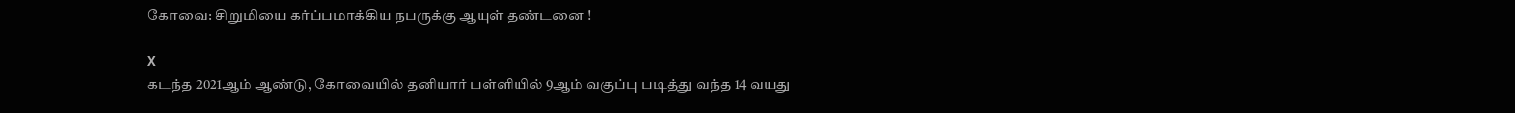கோவை: சிறுமியை கர்ப்பமாக்கிய நபருக்கு ஆயுள் தண்டனை !

X
கடந்த 2021ஆம் ஆண்டு, கோவையில் தனியார் பள்ளியில் 9ஆம் வகுப்பு படித்து வந்த 14 வயது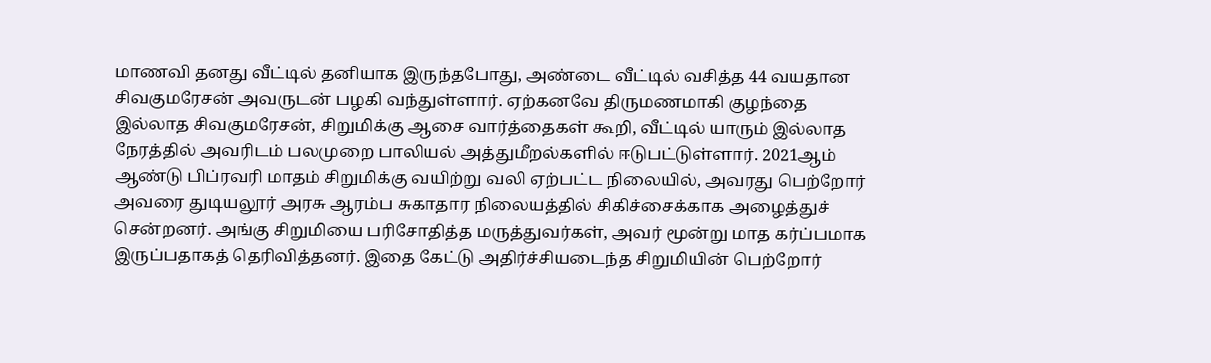மாணவி தனது வீட்டில் தனியாக இருந்தபோது, அண்டை வீட்டில் வசித்த 44 வயதான சிவகுமரேசன் அவருடன் பழகி வந்துள்ளார். ஏற்கனவே திருமணமாகி குழந்தை இல்லாத சிவகுமரேசன், சிறுமிக்கு ஆசை வார்த்தைகள் கூறி, வீட்டில் யாரும் இல்லாத நேரத்தில் அவரிடம் பலமுறை பாலியல் அத்துமீறல்களில் ஈடுபட்டுள்ளார். 2021ஆம் ஆண்டு பிப்ரவரி மாதம் சிறுமிக்கு வயிற்று வலி ஏற்பட்ட நிலையில், அவரது பெற்றோர் அவரை துடியலூர் அரசு ஆரம்ப சுகாதார நிலையத்தில் சிகிச்சைக்காக அழைத்துச் சென்றனர். அங்கு சிறுமியை பரிசோதித்த மருத்துவர்கள், அவர் மூன்று மாத கர்ப்பமாக இருப்பதாகத் தெரிவித்தனர். இதை கேட்டு அதிர்ச்சியடைந்த சிறுமியின் பெற்றோர்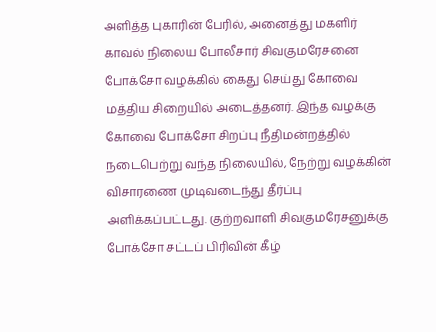அளித்த புகாரின் பேரில், அனைத்து மகளிர் காவல் நிலைய போலீசார் சிவகுமரேசனை போக்சோ வழக்கில் கைது செய்து கோவை மத்திய சிறையில் அடைத்தனர். இந்த வழக்கு கோவை போக்சோ சிறப்பு நீதிமன்றத்தில் நடைபெற்று வந்த நிலையில், நேற்று வழக்கின் விசாரணை முடிவடைந்து தீர்ப்பு அளிக்கப்பட்டது. குற்றவாளி சிவகுமரேசனுக்கு போக்சோ சட்டப் பிரிவின் கீழ்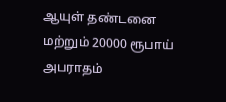ஆயுள் தண்டனை மற்றும் 20000 ரூபாய் அபராதம்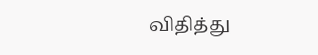விதித்து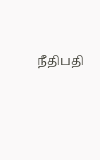நீதிபதி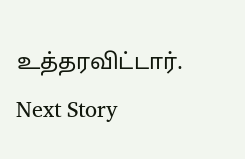உத்தரவிட்டார்.
Next Story